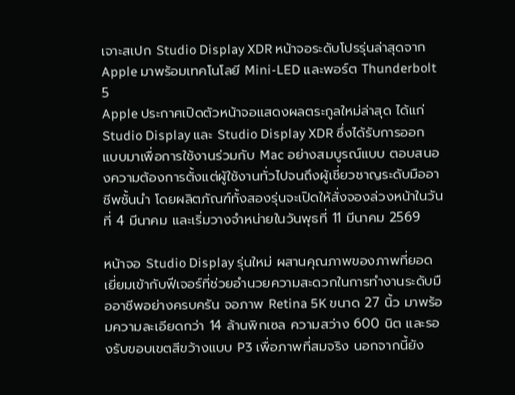เจาะสเปก Studio Display XDR หน้าจอระดับโปรรุ่นล่าสุดจาก Apple มาพร้อมเทคโนโลยี Mini-LED และพอร์ต Thunderbolt 5
Apple ประกาศเปิดตัวหน้าจอแสดงผลตระกูลใหม่ล่าสุด ได้แก่ Studio Display และ Studio Display XDR ซึ่งได้รับการออกแบบมาเพื่อการใช้งานร่วมกับ Mac อย่างสมบูรณ์แบบ ตอบสนองความต้องการตั้งแต่ผู้ใช้งานทั่วไปจนถึงผู้เชี่ยวชาญระดับมืออาชีพชั้นนำ โดยผลิตภัณฑ์ทั้งสองรุ่นจะเปิดให้สั่งจองล่วงหน้าในวันที่ 4 มีนาคม และเริ่มวางจำหน่ายในวันพุธที่ 11 มีนาคม 2569

หน้าจอ Studio Display รุ่นใหม่ ผสานคุณภาพของภาพที่ยอดเยี่ยมเข้ากับฟีเจอร์ที่ช่วยอำนวยความสะดวกในการทำงานระดับมืออาชีพอย่างครบครัน จอภาพ Retina 5K ขนาด 27 นิ้ว มาพร้อมความละเอียดกว่า 14 ล้านพิกเซล ความสว่าง 600 นิต และรองรับขอบเขตสีขว้างแบบ P3 เพื่อภาพที่สมจริง นอกจากนี้ยัง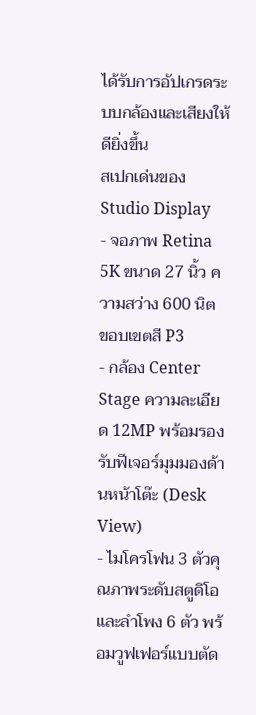ได้รับการอัปเกรดระบบกล้องและเสียงให้ดียิ่งขึ้น
สเปกเด่นของ Studio Display
- จอภาพ Retina 5K ขนาด 27 นิ้ว ความสว่าง 600 นิต ขอบเขตสี P3
- กล้อง Center Stage ความละเอียด 12MP พร้อมรองรับฟีเจอร์มุมมองด้านหน้าโต๊ะ (Desk View)
- ไมโครโฟน 3 ตัวคุณภาพระดับสตูดิโอ และลำโพง 6 ตัว พร้อมวูฟเฟอร์แบบตัด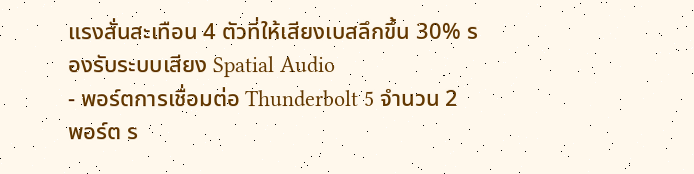แรงสั่นสะเทือน 4 ตัวที่ให้เสียงเบสลึกขึ้น 30% รองรับระบบเสียง Spatial Audio
- พอร์ตการเชื่อมต่อ Thunderbolt 5 จำนวน 2 พอร์ต ร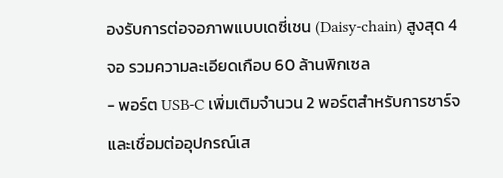องรับการต่อจอภาพแบบเดซี่เชน (Daisy-chain) สูงสุด 4 จอ รวมความละเอียดเกือบ 60 ล้านพิกเซล
- พอร์ต USB-C เพิ่มเติมจำนวน 2 พอร์ตสำหรับการชาร์จและเชื่อมต่ออุปกรณ์เส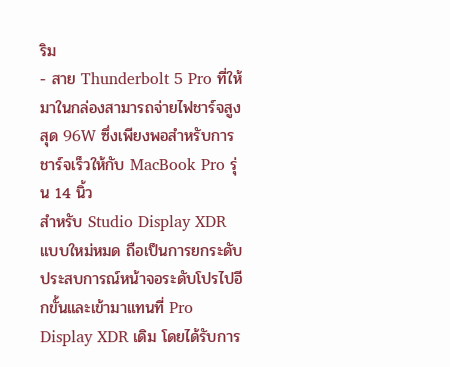ริม
- สาย Thunderbolt 5 Pro ที่ให้มาในกล่องสามารถจ่ายไฟชาร์จสูงสุด 96W ซึ่งเพียงพอสำหรับการชาร์จเร็วให้กับ MacBook Pro รุ่น 14 นิ้ว
สำหรับ Studio Display XDR แบบใหม่หมด ถือเป็นการยกระดับประสบการณ์หน้าจอระดับโปรไปอีกขั้นและเข้ามาแทนที่ Pro Display XDR เดิม โดยได้รับการ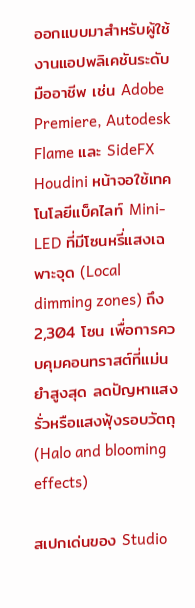ออกแบบมาสำหรับผู้ใช้งานแอปพลิเคชันระดับมืออาชีพ เช่น Adobe Premiere, Autodesk Flame และ SideFX Houdini หน้าจอใช้เทคโนโลยีแบ็คไลท์ Mini-LED ที่มีโซนหรี่แสงเฉพาะจุด (Local dimming zones) ถึง 2,304 โซน เพื่อการควบคุมคอนทราสต์ที่แม่นยำสูงสุด ลดปัญหาแสงรั่วหรือแสงฟุ้งรอบวัตถุ (Halo and blooming effects)

สเปกเด่นของ Studio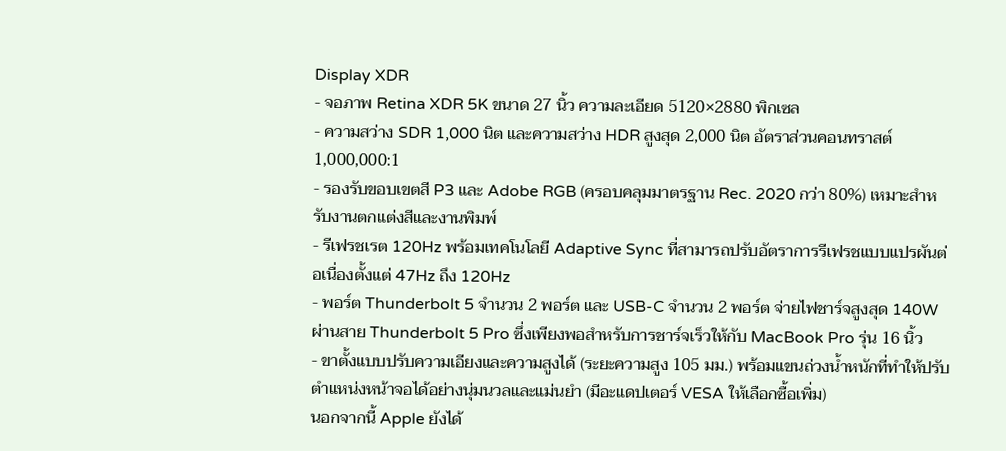Display XDR
- จอภาพ Retina XDR 5K ขนาด 27 นิ้ว ความละเอียด 5120×2880 พิกเซล
- ความสว่าง SDR 1,000 นิต และความสว่าง HDR สูงสุด 2,000 นิต อัตราส่วนคอนทราสต์ 1,000,000:1
- รองรับขอบเขตสี P3 และ Adobe RGB (ครอบคลุมมาตรฐาน Rec. 2020 กว่า 80%) เหมาะสำหรับงานตกแต่งสีและงานพิมพ์
- รีเฟรชเรต 120Hz พร้อมเทคโนโลยี Adaptive Sync ที่สามารถปรับอัตราการรีเฟรชแบบแปรผันต่อเนื่องตั้งแต่ 47Hz ถึง 120Hz
- พอร์ต Thunderbolt 5 จำนวน 2 พอร์ต และ USB-C จำนวน 2 พอร์ต จ่ายไฟชาร์จสูงสุด 140W ผ่านสาย Thunderbolt 5 Pro ซึ่งเพียงพอสำหรับการชาร์จเร็วให้กับ MacBook Pro รุ่น 16 นิ้ว
- ขาตั้งแบบปรับความเอียงและความสูงได้ (ระยะความสูง 105 มม.) พร้อมแขนถ่วงน้ำหนักที่ทำให้ปรับตำแหน่งหน้าจอได้อย่างนุ่มนวลและแม่นยำ (มีอะแดปเตอร์ VESA ให้เลือกซื้อเพิ่ม)
นอกจากนี้ Apple ยังได้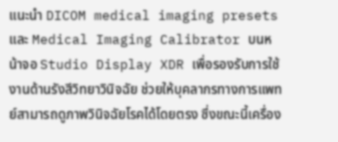แนะนำ DICOM medical imaging presets และ Medical Imaging Calibrator บนหน้าจอ Studio Display XDR เพื่อรองรับการใช้งานด้านรังสีวิทยาวินิจฉัย ช่วยให้บุคลากรทางการแพทย์สามารถดูภาพวินิจฉัยโรคได้โดยตรง ซึ่งขณะนี้เครื่อง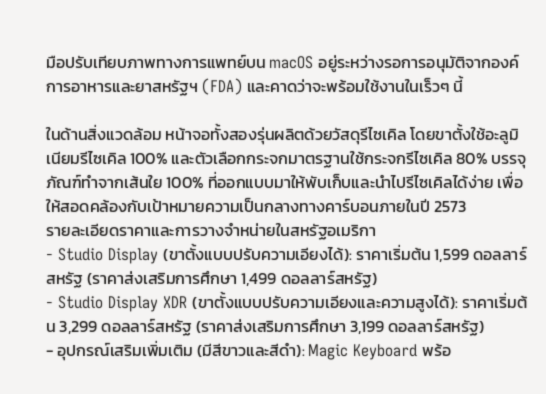มือปรับเทียบภาพทางการแพทย์บน macOS อยู่ระหว่างรอการอนุมัติจากองค์การอาหารและยาสหรัฐฯ (FDA) และคาดว่าจะพร้อมใช้งานในเร็วๆ นี้

ในด้านสิ่งแวดล้อม หน้าจอทั้งสองรุ่นผลิตด้วยวัสดุรีไซเคิล โดยขาตั้งใช้อะลูมิเนียมรีไซเคิล 100% และตัวเลือกกระจกมาตรฐานใช้กระจกรีไซเคิล 80% บรรจุภัณฑ์ทำจากเส้นใย 100% ที่ออกแบบมาให้พับเก็บและนำไปรีไซเคิลได้ง่าย เพื่อให้สอดคล้องกับเป้าหมายความเป็นกลางทางคาร์บอนภายในปี 2573
รายละเอียดราคาและการวางจำหน่ายในสหรัฐอเมริกา
- Studio Display (ขาตั้งแบบปรับความเอียงได้): ราคาเริ่มต้น 1,599 ดอลลาร์สหรัฐ (ราคาส่งเสริมการศึกษา 1,499 ดอลลาร์สหรัฐ)
- Studio Display XDR (ขาตั้งแบบปรับความเอียงและความสูงได้): ราคาเริ่มต้น 3,299 ดอลลาร์สหรัฐ (ราคาส่งเสริมการศึกษา 3,199 ดอลลาร์สหรัฐ)
- อุปกรณ์เสริมเพิ่มเติม (มีสีขาวและสีดำ): Magic Keyboard พร้อ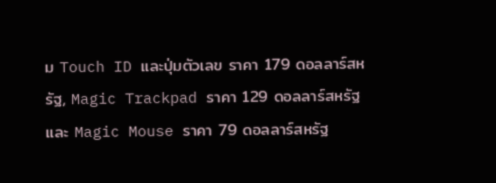ม Touch ID และปุ่มตัวเลข ราคา 179 ดอลลาร์สหรัฐ, Magic Trackpad ราคา 129 ดอลลาร์สหรัฐ และ Magic Mouse ราคา 79 ดอลลาร์สหรัฐ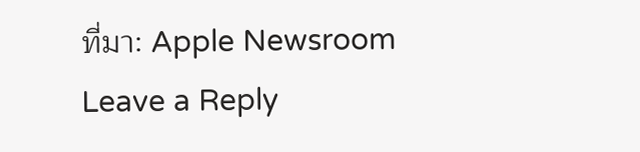ที่มา: Apple Newsroom
Leave a Reply